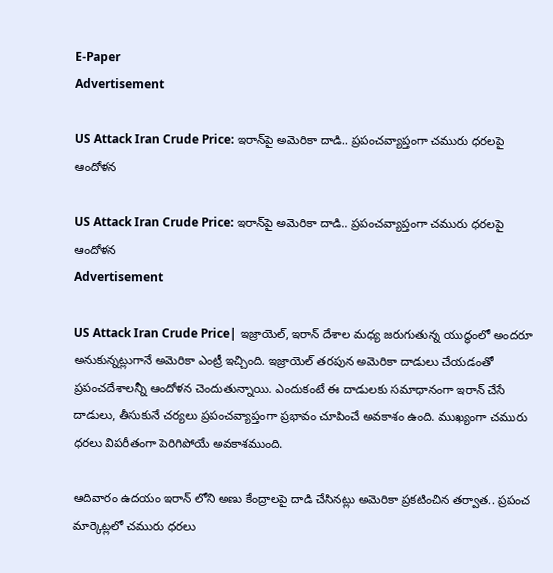E-Paper
Advertisement

US Attack Iran Crude Price: ఇరాన్‌పై అమెరికా దాడి.. ప్రపంచవ్యాప్తంగా చమురు ధరలపై ఆందోళన

US Attack Iran Crude Price: ఇరాన్‌పై అమెరికా దాడి.. ప్రపంచవ్యాప్తంగా చమురు ధరలపై ఆందోళన
Advertisement

US Attack Iran Crude Price| ఇజ్రాయెల్, ఇరాన్ దేశాల మధ్య జరుగుతున్న యుద్ధంలో అందరూ అనుకున్నట్లుగానే అమెరికా ఎంట్రీ ఇచ్చింది. ఇజ్రాయెల్ తరపున అమెరికా దాడులు చేయడంతో ప్రపంచదేశాలన్నీ ఆందోళన చెందుతున్నాయి. ఎందుకంటే ఈ దాడులకు సమాధానంగా ఇరాన్ చేసే దాడులు, తీసుకునే చర్యలు ప్రపంచవ్యాప్తంగా ప్రభావం చూపించే అవకాశం ఉంది. ముఖ్యంగా చమురు ధరలు విపరీతంగా పెరిగిపోయే అవకాశముంది.

ఆదివారం ఉదయం ఇరాన్ లోని అణు కేంద్రాలపై దాడి చేసినట్లు అమెరికా ప్రకటించిన తర్వాత.. ప్రపంచ మార్కెట్లలో చమురు ధరలు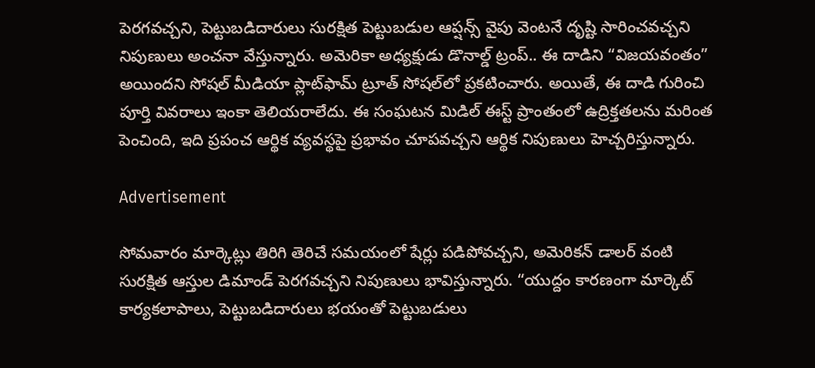పెరగవచ్చని, పెట్టుబడిదారులు సురక్షిత పెట్టుబడుల ఆప్షన్స్ వైపు వెంటనే దృష్టి సారించవచ్చని నిపుణులు అంచనా వేస్తున్నారు. అమెరికా అధ్యక్షుడు డొనాల్డ్ ట్రంప్.. ఈ దాడిని “విజయవంతం” అయిందని సోషల్ మీడియా ప్లాట్‌ఫామ్ ట్రూత్ సోషల్‌లో ప్రకటించారు. అయితే, ఈ దాడి గురించి పూర్తి వివరాలు ఇంకా తెలియరాలేదు. ఈ సంఘటన మిడిల్ ఈస్ట్ ప్రాంతంలో ఉద్రిక్తతలను మరింత పెంచింది, ఇది ప్రపంచ ఆర్థిక వ్యవస్థపై ప్రభావం చూపవచ్చని ఆర్థిక నిపుణులు హెచ్చరిస్తున్నారు.

Advertisement

సోమవారం మార్కెట్లు తిరిగి తెరిచే సమయంలో షేర్లు పడిపోవచ్చని, అమెరికన్ డాలర్ వంటి సురక్షిత ఆస్తుల డిమాండ్ పెరగవచ్చని నిపుణులు భావిస్తున్నారు. “యుద్దం కారణంగా మార్కెట్ కార్యకలాపాలు, పెట్టుబడిదారులు భయంతో పెట్టుబడులు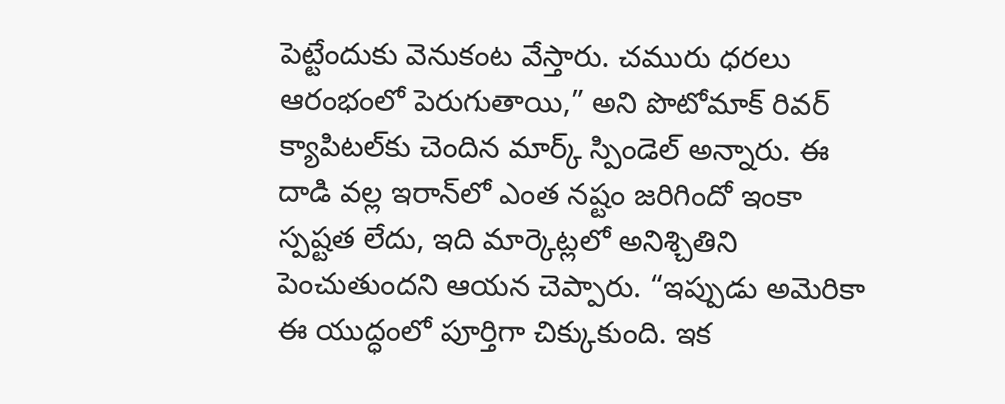పెట్టేందుకు వెనుకంట వేస్తారు. చమురు ధరలు ఆరంభంలో పెరుగుతాయి,” అని పొటోమాక్ రివర్ క్యాపిటల్‌కు చెందిన మార్క్ స్పిండెల్ అన్నారు. ఈ దాడి వల్ల ఇరాన్‌లో ఎంత నష్టం జరిగిందో ఇంకా స్పష్టత లేదు, ఇది మార్కెట్లలో అనిశ్చితిని పెంచుతుందని ఆయన చెప్పారు. “ఇప్పుడు అమెరికా ఈ యుద్ధంలో పూర్తిగా చిక్కుకుంది. ఇక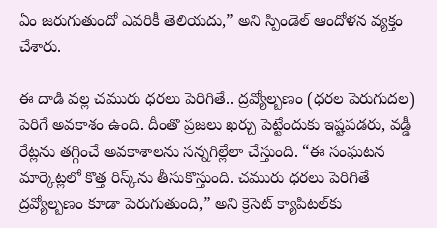ఏం జరుగుతుందో ఎవరికీ తెలియదు,” అని స్పిండెల్ ఆందోళన వ్యక్తం చేశారు.

ఈ దాడి వల్ల చమురు ధరలు పెరిగితే.. ద్రవ్యోల్బణం (ధరల పెరుగుదల) పెరిగే అవకాశం ఉంది. దీంతొ ప్రజలు ఖర్చు పెట్టేందుకు ఇష్టపడరు, వడ్డీ రేట్లను తగ్గించే అవకాశాలను సన్నగిల్లేలా చేస్తుంది. “ఈ సంఘటన మార్కెట్లలో కొత్త రిస్క్‌ను తీసుకొస్తుంది. చమురు ధరలు పెరిగితే ద్రవ్యోల్బణం కూడా పెరుగుతుంది,” అని క్రెసెట్ క్యాపిటల్‌కు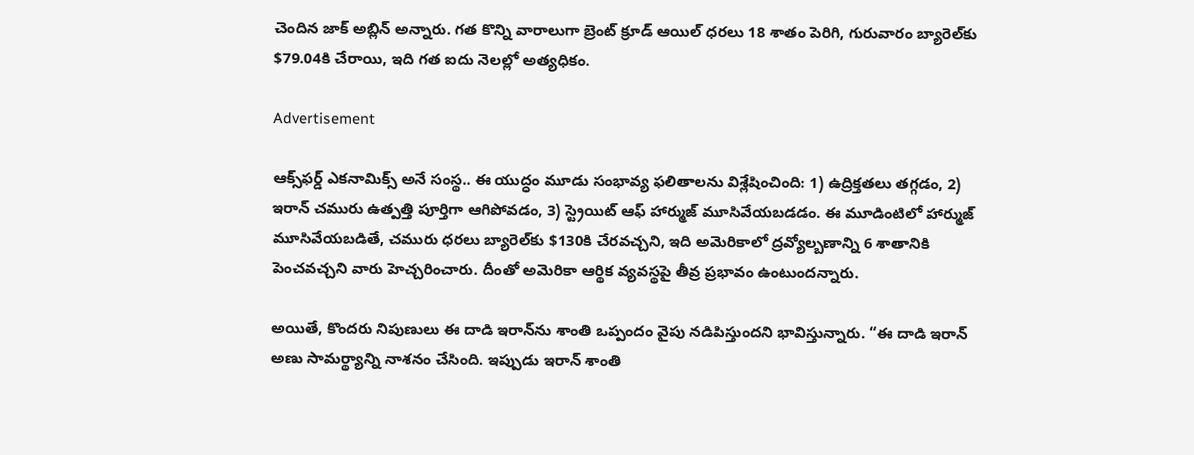చెందిన జాక్ అబ్లిన్ అన్నారు. గత కొన్ని వారాలుగా బ్రెంట్ క్రూడ్ ఆయిల్ ధరలు 18 శాతం పెరిగి, గురువారం బ్యారెల్‌కు $79.04కి చేరాయి, ఇది గత ఐదు నెలల్లో అత్యధికం.

Advertisement

ఆక్స్‌ఫర్డ్ ఎకనామిక్స్ అనే సంస్థ.. ఈ యుద్ధం మూడు సంభావ్య ఫలితాలను విశ్లేషించింది: 1) ఉద్రిక్తతలు తగ్గడం, 2) ఇరాన్ చమురు ఉత్పత్తి పూర్తిగా ఆగిపోవడం, 3) స్ట్రెయిట్ ఆఫ్ హార్ముజ్ మూసివేయబడడం. ఈ మూడింటిలో హార్ముజ్ మూసివేయబడితే, చమురు ధరలు బ్యారెల్‌కు $130కి చేరవచ్చని, ఇది అమెరికాలో ద్రవ్యోల్బణాన్ని 6 శాతానికి పెంచవచ్చని వారు హెచ్చరించారు. దీంతో అమెరికా ఆర్థిక వ్యవస్థపై తీవ్ర ప్రభావం ఉంటుందన్నారు.

అయితే, కొందరు నిపుణులు ఈ దాడి ఇరాన్‌ను శాంతి ఒప్పందం వైపు నడిపిస్తుందని భావిస్తున్నారు. “ఈ దాడి ఇరాన్ అణు సామర్థ్యాన్ని నాశనం చేసింది. ఇప్పుడు ఇరాన్ శాంతి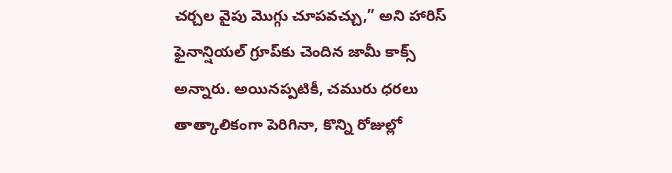చర్చల వైపు మొగ్గు చూపవచ్చు,” అని హారిస్ ఫైనాన్షియల్ గ్రూప్‌కు చెందిన జామీ కాక్స్ అన్నారు. అయినప్పటికీ, చమురు ధరలు తాత్కాలికంగా పెరిగినా, కొన్ని రోజుల్లో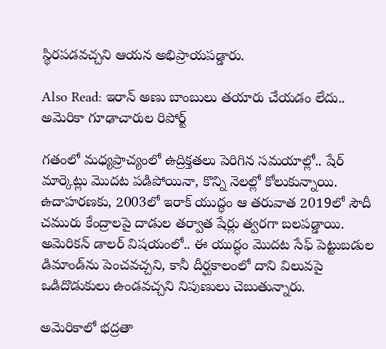స్థిరపడవచ్చని ఆయన అభిప్రాయపడ్డారు.

Also Read: ఇరాన్ అణు బాంబులు తయారు చేయడం లేదు.. అమెరికా గూఢాచారుల రిపోర్ట్

గతంలో మధ్యప్రాచ్యంలో ఉద్రిక్తతలు పెరిగిన సమయాల్లో.. షేర్ మార్కెట్లు మొదట పడిపోయినా, కొన్ని నెలల్లో కోలుకున్నాయి. ఉదాహరణకు, 2003లో ఇరాక్ యుద్ధం ఆ తరువాత 2019లో సౌదీ చమురు కేంద్రాలపై దాడుల తర్వాత షేర్లు త్వరగా బలపడ్డాయి. అమెరికన్ డాలర్ విషయంలో.. ఈ యుద్ధం మొదట సేఫ్ పెట్టుబడుల డిమాండ్‌ను పెంచవచ్చని, కానీ దీర్ఘకాలంలో దాని విలువపై ఒడిదొడుకులు ఉండవచ్చని నిపుణులు చెబుతున్నారు.

అమెరికాలో భద్రతా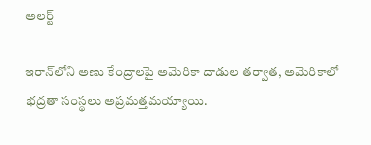అలర్ట్

ఇరాన్‌లోని అణు కేంద్రాలపై అమెరికా దాడుల తర్వాత, అమెరికాలో భద్రతా సంస్థలు అప్రమత్తమయ్యాయి.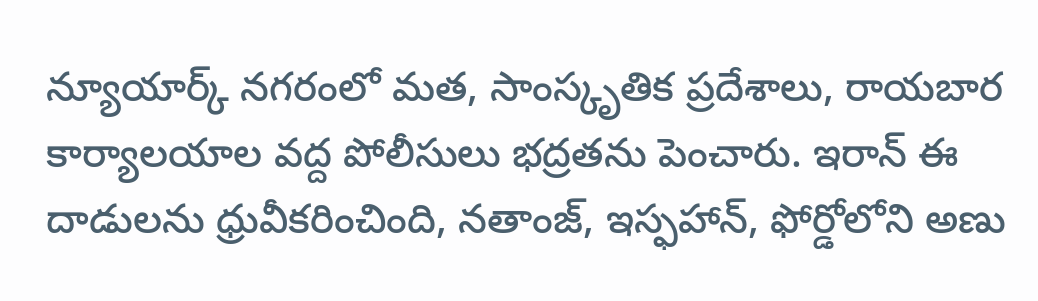న్యూయార్క్‌ నగరంలో మత, సాంస్కృతిక ప్రదేశాలు, రాయబార కార్యాలయాల వద్ద పోలీసులు భద్రతను పెంచారు. ఇరాన్ ఈ దాడులను ధ్రువీకరించింది, నతాంజ్, ఇస్ఫహాన్, ఫోర్డోలోని అణు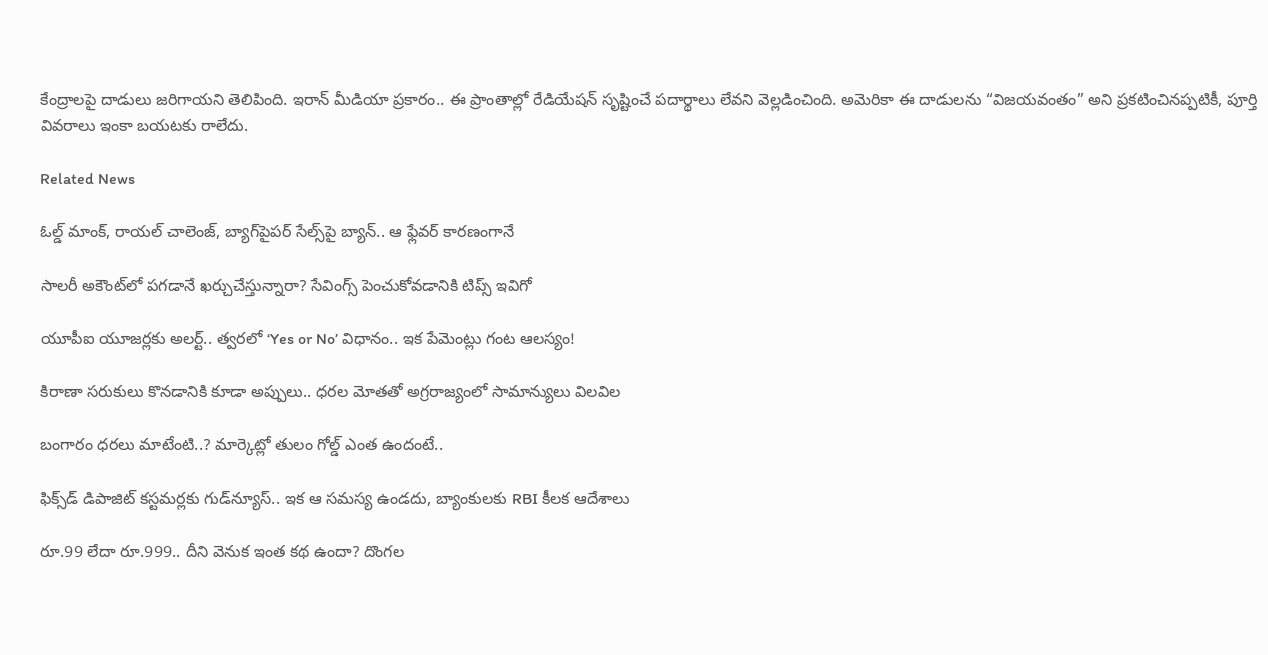కేంద్రాలపై దాడులు జరిగాయని తెలిపింది. ఇరాన్ మీడియా ప్రకారం.. ఈ ప్రాంతాల్లో రేడియేషన్ సృష్టించే పదార్థాలు లేవని వెల్లడించింది. అమెరికా ఈ దాడులను “విజయవంతం” అని ప్రకటించినప్పటికీ, పూర్తి వివరాలు ఇంకా బయటకు రాలేదు.

Related News

ఓల్డ్ మాంక్, రాయల్ చాలెంజ్, బ్యాగ్‌పైపర్ సేల్స్‌పై బ్యాన్.. ఆ ఫ్లేవర్ కారణంగానే

సాలరీ అకౌంట్‌లో పగడానే ఖర్చుచేస్తున్నారా? సేవింగ్స్ పెంచుకోవడానికి టిప్స్ ఇవిగో

యూపీఐ యూజర్లకు అలర్ట్.. త్వరలో ‘Yes or No’ విధానం.. ఇక పేమెంట్లు గంట ఆలస్యం!

కిరాణా సరుకులు కొనడానికి కూడా అప్పులు.. ధరల మోతతో అగ్రరాజ్యంలో సామాన్యులు విలవిల

బంగారం ధరలు మాటేంటి..? మార్కెట్లో తులం గోల్డ్ ఎంత ఉందంటే..

ఫిక్స్‌డ్ డిపాజిట్ కస్టమర్లకు గుడ్‌న్యూస్.. ఇక ఆ సమస్య ఉండదు, బ్యాంకులకు RBI కీలక ఆదేశాలు

రూ.99 లేదా రూ.999.. దీని వెనుక ఇంత కథ ఉందా? దొంగల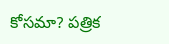కోసమా? పత్రిక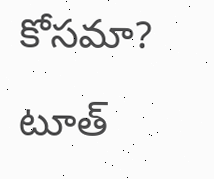కోసమా?

టూత్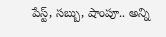పేస్ట్, సబ్బు, షాంపూ.. అన్ని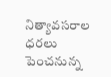నిత్యావసరాల ధరలు పెంచనున్న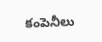కంపెనీలు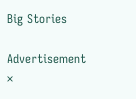Big Stories

Advertisement
×